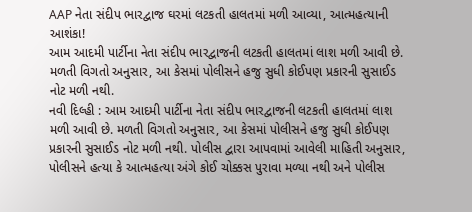AAP નેતા સંદીપ ભારદ્વાજ ઘરમાં લટકતી હાલતમાં મળી આવ્યા, આત્મહત્યાની આશંકા!
આમ આદમી પાર્ટીના નેતા સંદીપ ભારદ્વાજની લટકતી હાલતમાં લાશ મળી આવી છે. મળતી વિગતો અનુસાર, આ કેસમાં પોલીસને હજુ સુધી કોઈપણ પ્રકારની સુસાઈડ નોટ મળી નથી.
નવી દિલ્હી : આમ આદમી પાર્ટીના નેતા સંદીપ ભારદ્વાજની લટકતી હાલતમાં લાશ મળી આવી છે. મળતી વિગતો અનુસાર, આ કેસમાં પોલીસને હજુ સુધી કોઈપણ પ્રકારની સુસાઈડ નોટ મળી નથી. પોલીસ દ્વારા આપવામાં આવેલી માહિતી અનુસાર, પોલીસને હત્યા કે આત્મહત્યા અંગે કોઈ ચોક્કસ પુરાવા મળ્યા નથી અને પોલીસ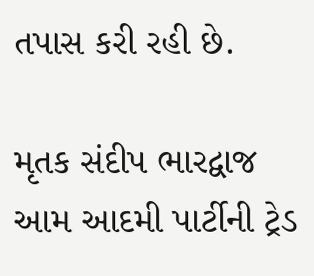તપાસ કરી રહી છે.

મૃતક સંદીપ ભારદ્વાજ આમ આદમી પાર્ટીની ટ્રેડ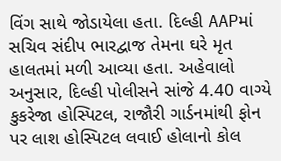વિંગ સાથે જોડાયેલા હતા. દિલ્હી AAPમાં સચિવ સંદીપ ભારદ્વાજ તેમના ઘરે મૃત હાલતમાં મળી આવ્યા હતા. અહેવાલો અનુસાર, દિલ્હી પોલીસને સાંજે 4.40 વાગ્યે કુકરેજા હોસ્પિટલ, રાજૌરી ગાર્ડનમાંથી ફોન પર લાશ હોસ્પિટલ લવાઈ હોલાનો કોલ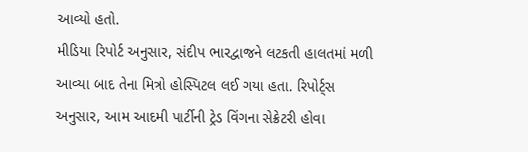આવ્યો હતો.
મીડિયા રિપોર્ટ અનુસાર, સંદીપ ભારદ્વાજને લટકતી હાલતમાં મળી આવ્યા બાદ તેના મિત્રો હોસ્પિટલ લઈ ગયા હતા. રિપોર્ટ્સ અનુસાર, આમ આદમી પાર્ટીની ટ્રેડ વિંગના સેક્રેટરી હોવા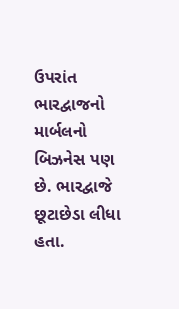ઉપરાંત ભારદ્વાજનો માર્બલનો બિઝનેસ પણ છે. ભારદ્વાજે છૂટાછેડા લીધા હતા.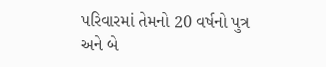પરિવારમાં તેમનો 20 વર્ષનો પુત્ર અને બે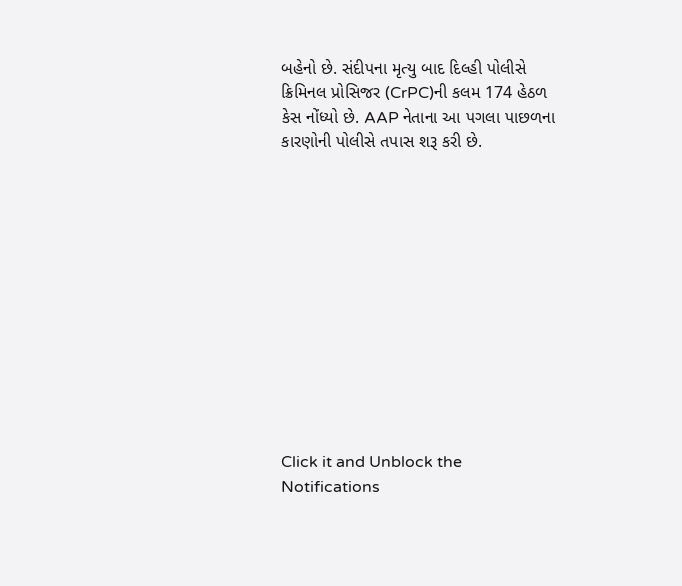બહેનો છે. સંદીપના મૃત્યુ બાદ દિલ્હી પોલીસે ક્રિમિનલ પ્રોસિજર (CrPC)ની કલમ 174 હેઠળ કેસ નોંધ્યો છે. AAP નેતાના આ પગલા પાછળના કારણોની પોલીસે તપાસ શરૂ કરી છે.












Click it and Unblock the Notifications